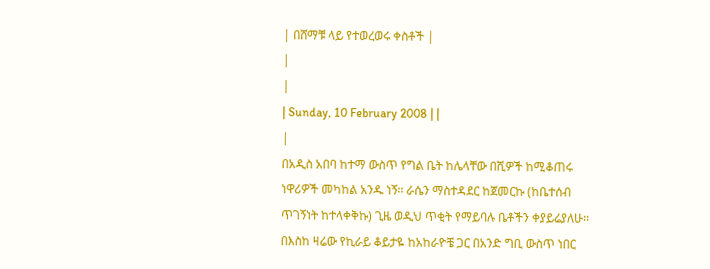| በሸማቹ ላይ የተወረወሩ ቀስቶች |
|
|
| Sunday, 10 February 2008 | |
|
በአዲስ አበባ ከተማ ውስጥ የግል ቤት ከሌላቸው በሺዎች ከሚቆጠሩ ነዋሪዎች መካከል አንዱ ነኝ፡፡ ራሴን ማስተዳደር ከጀመርኩ (ከቤተሰብ ጥገኝነት ከተላቀቅኩ) ጊዜ ወዲህ ጥቂት የማይባሉ ቤቶችን ቀያይሬያለሁ፡፡
በእስከ ዛሬው የኪራይ ቆይታዬ ከአከራዮቼ ጋር በአንድ ግቢ ውስጥ ነበር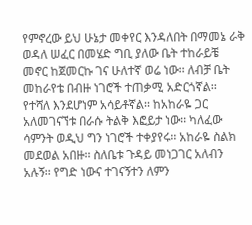የምኖረው ይህ ሁኔታ መቀየር እንዳለበት በማመኔ ራቅ ወዳለ ሠፈር በመሄድ ግቢ ያለው ቤት ተከራይቼ መኖር ከጀመርኩ ገና ሁለተኛ ወሬ ነው፡፡ ለብቻ ቤት መከራየቴ በብዙ ነገሮች ተጠቃሚ አድርጎኛል፡፡ የተሻለ እንደሆነም አሳይቶኛል፡፡ ከአከራዬ ጋር አለመገናኘቱ በራሱ ትልቅ እፎይታ ነው፡፡ ካለፈው ሳምንት ወዲህ ግን ነገሮች ተቀያየሩ፡፡ አከራዬ ስልክ መደወል አበዙ፡፡ ስለቤቱ ጉዳይ መነጋገር አለብን አሉኝ፡፡ የግድ ነውና ተገናኝተን ለምን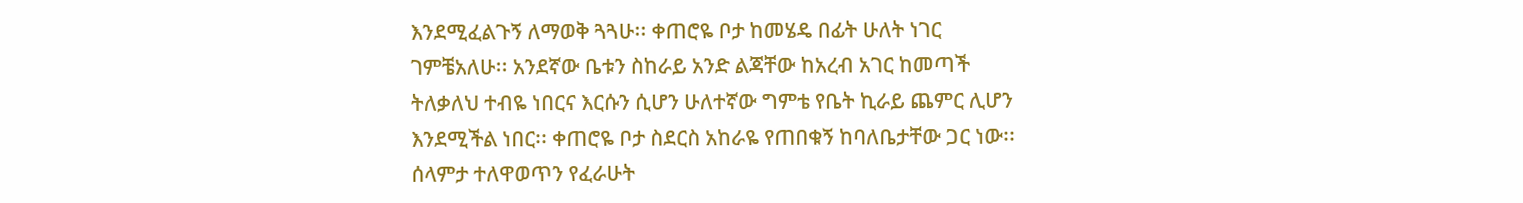እንደሚፈልጉኝ ለማወቅ ጓጓሁ፡፡ ቀጠሮዬ ቦታ ከመሄዴ በፊት ሁለት ነገር ገምቼአለሁ፡፡ አንደኛው ቤቱን ስከራይ አንድ ልጃቸው ከአረብ አገር ከመጣች ትለቃለህ ተብዬ ነበርና እርሱን ሲሆን ሁለተኛው ግምቴ የቤት ኪራይ ጨምር ሊሆን እንደሚችል ነበር፡፡ ቀጠሮዬ ቦታ ስደርስ አከራዬ የጠበቁኝ ከባለቤታቸው ጋር ነው፡፡ ሰላምታ ተለዋወጥን የፈራሁት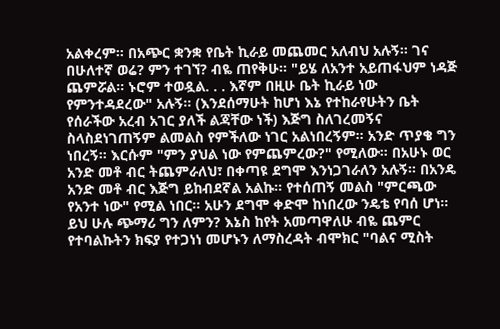አልቀረም፡፡ በአጭር ቋንቋ የቤት ኪራይ መጨመር አለብህ አሉኝ፡፡ ገና በሁለተኛ ወሬ? ምን ተገኘ? ብዬ ጠየቅሁ፡፡ "ይሄ ለአንተ አይጠፋህም ነዳጅ ጨምሯል፡፡ ኑሮም ተወዷል. . . እኛም በዚሁ ቤት ኪራይ ነው የምንተዳደረው" አሉኝ፡፡ (እንደሰማሁት ከሆነ እኔ የተከራየሁትን ቤት የሰራችው አረብ አገር ያለች ልጃቸው ነች) እጅግ ስለገረመኝና ስላስደነገጠኝም ልመልስ የምችለው ነገር አልነበረኝም፡፡ አንድ ጥያቄ ግን ነበረኝ፡፡ እርሱም "ምን ያህል ነው የምጨምረው?" የሚለው፡፡ በአሁኑ ወር አንድ መቶ ብር ትጨምራለህ፣ በቀጣዩ ደግሞ እንነጋገራለን አሉኝ፡፡ በአንዴ አንድ መቶ ብር እጅግ ይከብደኛል አልኩ፡፡ የተሰጠኝ መልስ "ምርጫው የአንተ ነው" የሚል ነበር፡፡ አሁን ደግሞ ቀድሞ ከነበረው ንዴቴ የባሰ ሆነ፡፡ ይህ ሁሉ ጭማሪ ግን ለምን? እኔስ ከየት አመጣዋለሁ ብዬ ጨምር የተባልኩትን ክፍያ የተጋነነ መሆኑን ለማስረዳት ብሞክር "ባልና ሚስት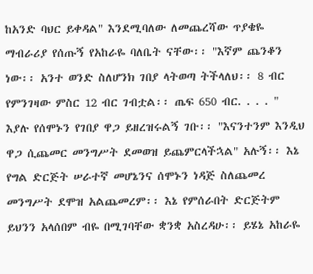ከአንድ ባህር ይቀዳል" እንደሚባለው ለመጨረሻው ጥያቄዬ ማብራሪያ የሰጡኝ የአከራዬ ባለቤት ናቸው፡፡ "እኛም ጨንቆን ነው፡፡ አንተ ወንድ ስለሆንክ ገበያ ላትወጣ ትችላለህ፡፡ 8 ብር የምንገዛው ምስር 12 ብር ገብቷል፡፡ ጤፍ 650 ብር. . . . " እያሉ የሰሞኑን የገበያ ዋጋ ይዘረዝሩልኝ ገቡ፡፡ "እናንተንም እንዲህ ዋጋ ሲጨመር መንግሥት ደመወዝ ይጨምርላችኋል" አሉኝ፡፡ እኔ የግል ድርጅት ሠራተኛ መሆኔንና ሰሞኑን ነዳጅ ስለጨመረ መንግሥት ደሞዝ አልጨመረም፡፡ እኔ የምሰራበት ድርጅትም ይህንን አላሰበም ብዬ በሚገባቸው ቋንቋ አስረዳሁ፡፡ ይሄኔ አከራዬ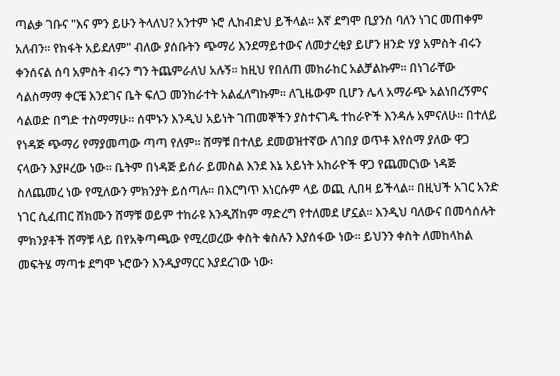ጣልቃ ገቡና "እና ምን ይሁን ትላለህ? አንተም ኑሮ ሊከብድህ ይችላል፡፡ እኛ ደግሞ ቢያንስ ባለን ነገር መጠቀም አለብን፡፡ የክፋት አይደለም" ብለው ያሰቡትን ጭማሪ እንደማይተውና ለመታረቂያ ይሆን ዘንድ ሃያ አምስት ብሩን ቀንሰናል ሰባ አምስት ብሩን ግን ትጨምራለህ አሉኝ፡፡ ከዚህ የበለጠ መከራከር አልቻልኩም፡፡ በነገራቸው ሳልስማማ ቀርቼ እንደገና ቤት ፍለጋ መንከራተት አልፈለግኩም፡፡ ለጊዜውም ቢሆን ሌላ አማራጭ አልነበረኝምና ሳልወድ በግድ ተስማማሁ፡፡ ሰሞኑን እንዲህ አይነት ገጠመኞችን ያስተናገዱ ተከራዮች እንዳሉ አምናለሁ፡፡ በተለይ የነዳጅ ጭማሪ የማያመጣው ጣጣ የለም፡፡ ሸማቹ በተለይ ደመወዝተኛው ለገበያ ወጥቶ እየሰማ ያለው ዋጋ ናላውን እያዞረው ነው፡፡ ቤትም በነዳጅ ይሰራ ይመስል እንደ እኔ አይነት አከራዮች ዋጋ የጨመርነው ነዳጅ ስለጨመረ ነው የሚለውን ምክንያት ይሰጣሉ፡፡ በእርግጥ እነርሱም ላይ ወጪ ሊበዛ ይችላል፡፡ በዚህች አገር አንድ ነገር ሲፈጠር ሸክሙን ሸማቹ ወይም ተከራዩ እንዲሸከም ማድረግ የተለመደ ሆኗል፡፡ እንዲህ ባለውና በመሳሰሉት ምክንያቶች ሸማቹ ላይ በየአቅጣጫው የሚረወረው ቀስት ቁስሉን እያሰፋው ነው፡፡ ይህንን ቀስት ለመከላከል መፍትሄ ማጣቱ ደግሞ ኑሮውን እንዲያማርር እያደረገው ነው፡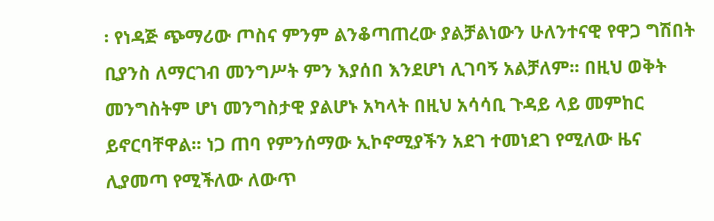፡ የነዳጅ ጭማሪው ጦስና ምንም ልንቆጣጠረው ያልቻልነውን ሁለንተናዊ የዋጋ ግሽበት ቢያንስ ለማርገብ መንግሥት ምን እያሰበ እንደሆነ ሊገባኝ አልቻለም፡፡ በዚህ ወቅት መንግስትም ሆነ መንግስታዊ ያልሆኑ አካላት በዚህ አሳሳቢ ጉዳይ ላይ መምከር ይኖርባቸዋል፡፡ ነጋ ጠባ የምንሰማው ኢኮኖሚያችን አደገ ተመነደገ የሚለው ዜና ሊያመጣ የሚችለው ለውጥ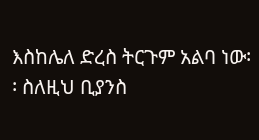እስከሌለ ድረስ ትርጉም አልባ ነው፡፡ ስለዚህ ቢያንስ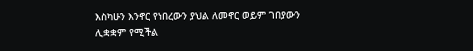እስካሁን እንኖር የነበረውን ያህል ለመኖር ወይም ገበያውን ሊቋቋም የሚችል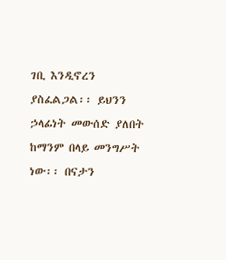ገቢ እንዲኖረን ያስፈልጋል፡፡ ይህንን ኃላፊነት መውሰድ ያለበት ከማንም በላይ መንግሥት ነው፡፡ በናታን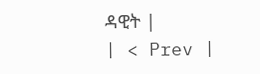ዳዊት |
| < Prev |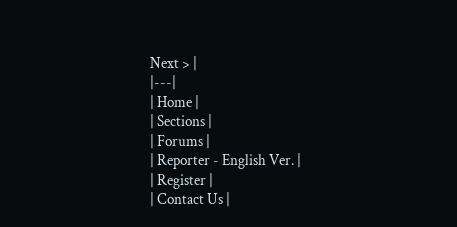Next > |
|---|
| Home |
| Sections |
| Forums |
| Reporter - English Ver. |
| Register |
| Contact Us |